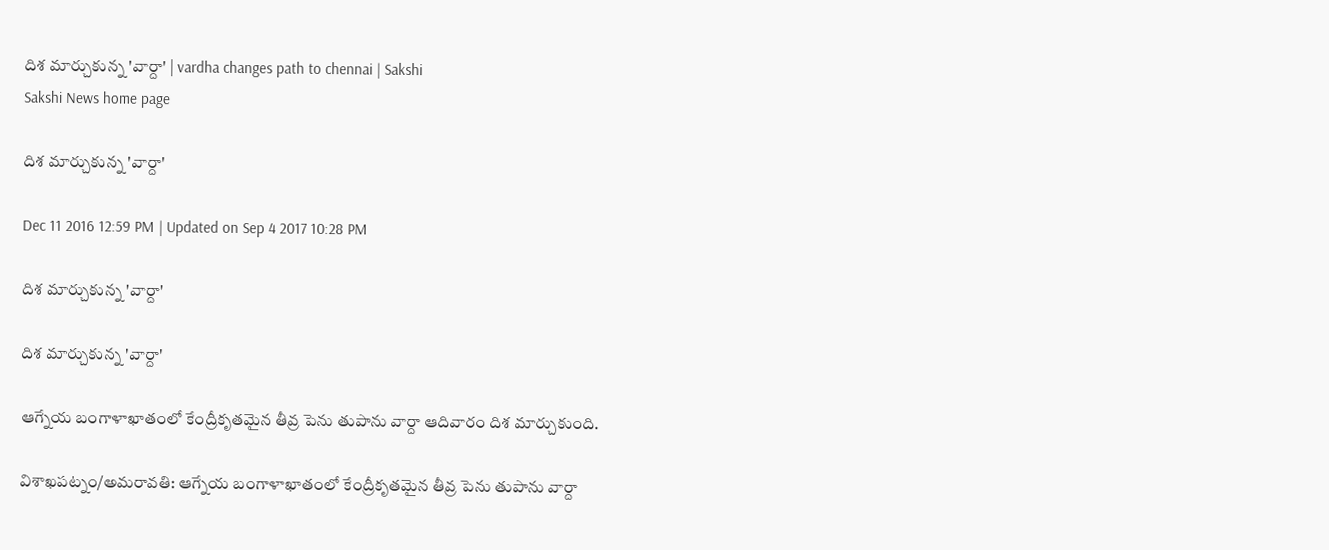దిశ మార్చుకున్న 'వార్దా' | vardha changes path to chennai | Sakshi
Sakshi News home page

దిశ మార్చుకున్న 'వార్దా'

Dec 11 2016 12:59 PM | Updated on Sep 4 2017 10:28 PM

దిశ మార్చుకున్న 'వార్దా'

దిశ మార్చుకున్న 'వార్దా'

ఆగ్నేయ బంగాళాఖాతంలో కేంద్రీకృతమైన తీవ్ర పెను తుపాను వార్దా ఆదివారం దిశ మార్చుకుంది.

విశాఖపట్నం/అమరావతి: ఆగ్నేయ బంగాళాఖాతంలో కేంద్రీకృతమైన తీవ్ర పెను తుపాను వార్దా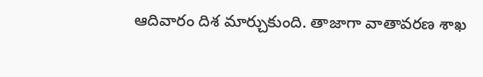ఆదివారం దిశ మార్చుకుంది. తాజాగా వాతావరణ శాఖ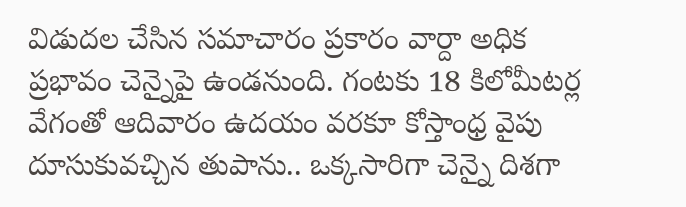విడుదల చేసిన సమాచారం ప్రకారం వార్దా అధిక ప్రభావం చెన్నైపై ఉండనుంది. గంటకు 18 కిలోమీటర్ల వేగంతో ఆదివారం ఉదయం వరకూ కోస్తాంధ్ర వైపు దూసుకువచ్చిన తుపాను.. ఒక్కసారిగా చెన్నై దిశగా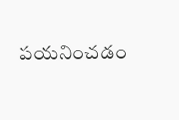పయనించడం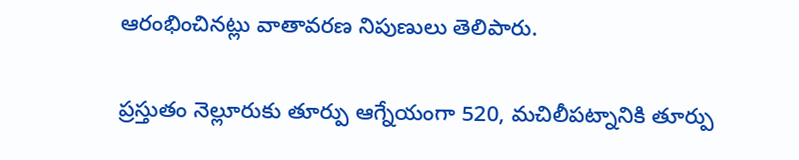ఆరంభించినట్లు వాతావరణ నిపుణులు తెలిపారు.

ప్రస్తుతం నెల్లూరుకు తూర్పు ఆగ్నేయంగా 520, మచిలీపట్నానికి తూర్పు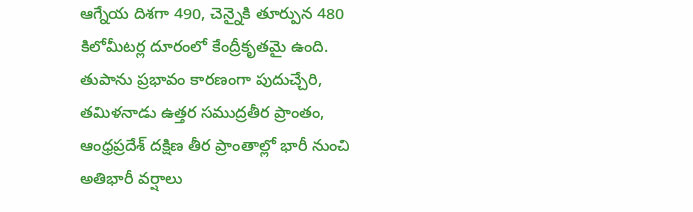ఆగ్నేయ దిశగా 490, చెన్నైకి తూర్పున 480 కిలోమీటర్ల దూరంలో కేంద్రీకృతమై ఉంది. తుపాను ప్రభావం కారణంగా పుదుచ్చేరి, తమిళనాడు ఉత్తర సముద్రతీర ప్రాంతం, ఆంధ్రప్రదేశ్ దక్షిణ తీర ప్రాంతాల్లో భారీ నుంచి అతిభారీ వర్షాలు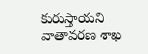కురుస్తాయని వాతావరణ శాఖ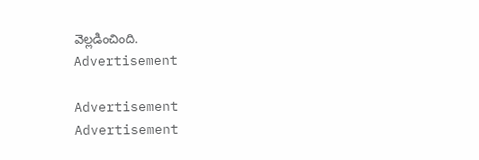వెల్లడించింది.
Advertisement

Advertisement
Advertisement